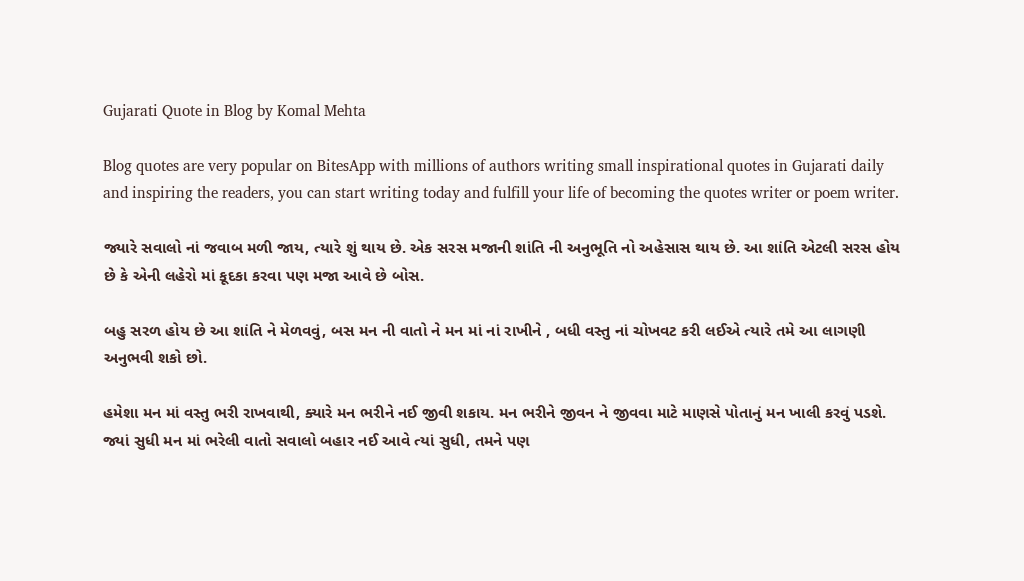Gujarati Quote in Blog by Komal Mehta

Blog quotes are very popular on BitesApp with millions of authors writing small inspirational quotes in Gujarati daily and inspiring the readers, you can start writing today and fulfill your life of becoming the quotes writer or poem writer.

જ્યારે સવાલો નાં જવાબ મળી જાય, ત્યારે શું થાય છે. એક સરસ મજાની શાંતિ ની અનુભૂતિ નો અહેસાસ થાય છે. આ શાંતિ એટલી સરસ હોય છે કે એની લહેરો માં કૂદકા કરવા પણ મજા આવે છે બોસ.

બહુ સરળ હોય છે આ શાંતિ ને મેળવવું, બસ મન ની વાતો ને મન માં નાં રાખીને , બધી વસ્તુ નાં ચોખવટ કરી લઈએ ત્યારે તમે આ લાગણી અનુભવી શકો છો.

હમેશા મન માં વસ્તુ ભરી રાખવાથી, ક્યારે મન ભરીને નઈ જીવી શકાય. મન ભરીને જીવન ને જીવવા માટે માણસે પોતાનું મન ખાલી કરવું પડશે. જ્યાં સુધી મન માં ભરેલી વાતો સવાલો બહાર નઈ આવે ત્યાં સુધી, તમને પણ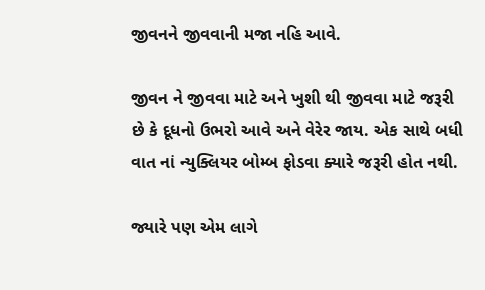જીવનને જીવવાની મજા નહિ આવે.

જીવન ને જીવવા માટે અને ખુશી થી જીવવા માટે જરૂરી છે કે દૂધનો ઉભરો આવે અને વેરેર જાય. એક સાથે બધી વાત નાં ન્યુક્લિયર બોમ્બ ફોડવા ક્યારે જરૂરી હોત નથી.

જ્યારે પણ એમ લાગે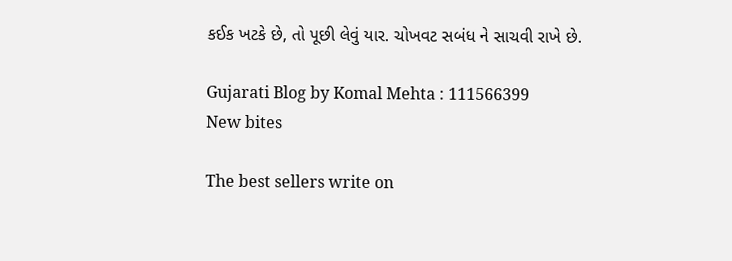કઈક ખટકે છે, તો પૂછી લેવું યાર. ચોખવટ સબંધ ને સાચવી રાખે છે.

Gujarati Blog by Komal Mehta : 111566399
New bites

The best sellers write on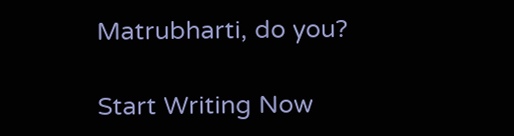Matrubharti, do you?

Start Writing Now